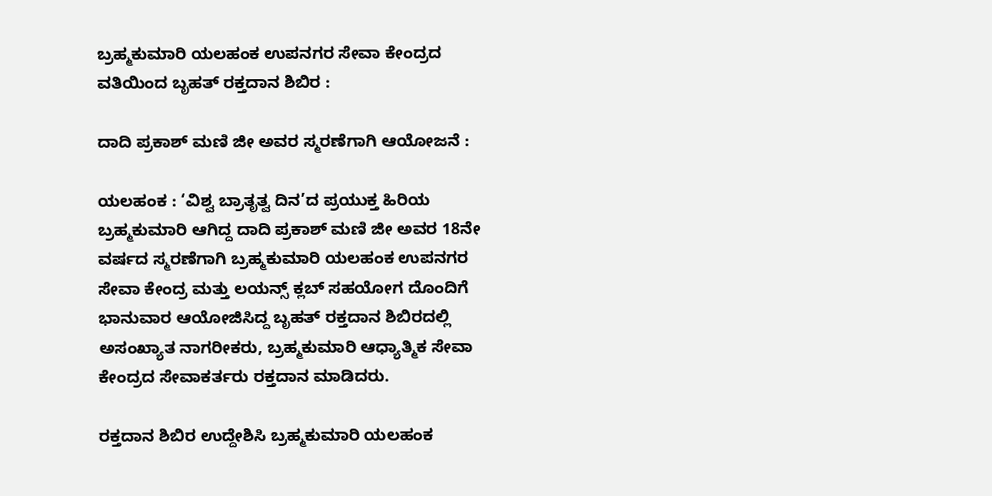ಬ್ರಹ್ಮಕುಮಾರಿ ಯಲಹಂಕ ಉಪನಗರ ಸೇವಾ ಕೇಂದ್ರದ ವತಿಯಿಂದ ಬೃಹತ್ ರಕ್ತದಾನ ಶಿಬಿರ :

ದಾದಿ ಪ್ರಕಾಶ್ ಮಣಿ ಜೀ ಅವರ ಸ್ಮರಣೆಗಾಗಿ ಆಯೋಜನೆ :

ಯಲಹಂಕ : ‘ವಿಶ್ವ ಬ್ರಾತೃತ್ವ ದಿನ’ದ ಪ್ರಯುಕ್ತ ಹಿರಿಯ ಬ್ರಹ್ಮಕುಮಾರಿ ಆಗಿದ್ದ ದಾದಿ ಪ್ರಕಾಶ್ ಮಣಿ ಜೀ ಅವರ 18ನೇ ವರ್ಷದ ಸ್ಮರಣೆಗಾಗಿ ಬ್ರಹ್ಮಕುಮಾರಿ ಯಲಹಂಕ ಉಪನಗರ ಸೇವಾ ಕೇಂದ್ರ ಮತ್ತು ಲಯನ್ಸ್ ಕ್ಲಬ್ ಸಹಯೋಗ ದೊಂದಿಗೆ ಭಾನುವಾರ ಆಯೋಜಿಸಿದ್ದ ಬೃಹತ್ ರಕ್ತದಾನ ಶಿಬಿರದಲ್ಲಿ ಅಸಂಖ್ಯಾತ ನಾಗರೀಕರು, ಬ್ರಹ್ಮಕುಮಾರಿ ಆಧ್ಯಾತ್ಮಿಕ ಸೇವಾ ಕೇಂದ್ರದ ಸೇವಾಕರ್ತರು ರಕ್ತದಾನ ಮಾಡಿದರು.

ರಕ್ತದಾನ ಶಿಬಿರ ಉದ್ದೇಶಿಸಿ ಬ್ರಹ್ಮಕುಮಾರಿ ಯಲಹಂಕ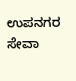ಉಪನಗರ ಸೇವಾ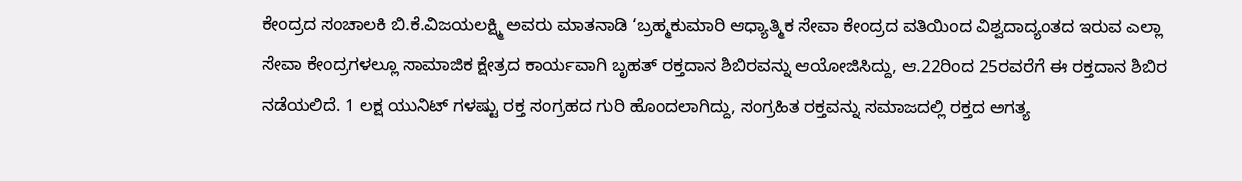ಕೇಂದ್ರದ ಸಂಚಾಲಕಿ ಬಿ.ಕೆ.ವಿಜಯಲಕ್ಷ್ಮಿ ಅವರು ಮಾತನಾಡಿ ‘ಬ್ರಹ್ಮಕುಮಾರಿ ಆಧ್ಯಾತ್ಮಿಕ ಸೇವಾ ಕೇಂದ್ರದ ವತಿಯಿಂದ ವಿಶ್ವದಾದ್ಯಂತದ ಇರುವ ಎಲ್ಲಾ ಸೇವಾ ಕೇಂದ್ರಗಳಲ್ಲೂ ಸಾಮಾಜಿಕ ಕ್ಷೇತ್ರದ ಕಾರ್ಯವಾಗಿ ಬೃಹತ್ ರಕ್ತದಾನ ಶಿಬಿರವನ್ನು ಆಯೋಜಿಸಿದ್ದು, ಆ.22ರಿಂದ 25ರವರೆಗೆ ಈ ರಕ್ತದಾನ ಶಿಬಿರ ನಡೆಯಲಿದೆ. 1 ಲಕ್ಷ ಯುನಿಟ್‌ ಗಳಷ್ಟು ರಕ್ತ ಸಂಗ್ರಹದ ಗುರಿ ಹೊಂದಲಾಗಿದ್ದು, ಸಂಗ್ರಹಿತ‌ ರಕ್ತವನ್ನು ಸಮಾಜದಲ್ಲಿ ರಕ್ತದ ಅಗತ್ಯ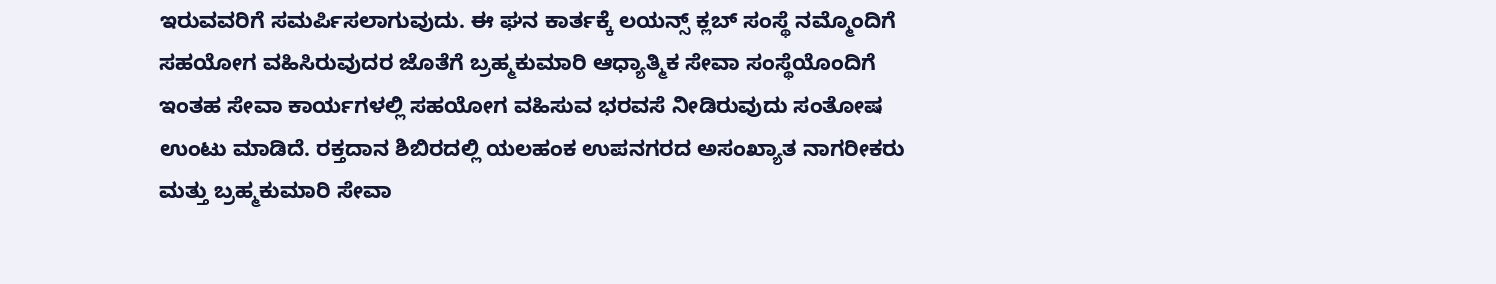ಇರುವವರಿಗೆ ಸಮರ್ಪಿಸಲಾಗುವುದು. ಈ ಘನ ಕಾರ್ತಕ್ಕೆ ಲಯನ್ಸ್ ಕ್ಲಬ್ ಸಂಸ್ಥೆ ನಮ್ಮೊಂದಿಗೆ ಸಹಯೋಗ ವಹಿಸಿರುವುದರ ಜೊತೆಗೆ ಬ್ರಹ್ಮಕುಮಾರಿ ಆಧ್ಯಾತ್ಮಿಕ ಸೇವಾ ಸಂಸ್ಥೆಯೊಂದಿಗೆ ಇಂತಹ ಸೇವಾ ಕಾರ್ಯಗಳಲ್ಲಿ ಸಹಯೋಗ ವಹಿಸುವ ಭರವಸೆ ನೀಡಿರುವುದು ಸಂತೋಷ ಉಂಟು ಮಾಡಿದೆ. ರಕ್ತದಾನ ಶಿಬಿರದಲ್ಲಿ ಯಲಹಂಕ ಉಪನಗರದ ಅಸಂಖ್ಯಾತ ನಾಗರೀಕರು ಮತ್ತು ಬ್ರಹ್ಮಕುಮಾರಿ ಸೇವಾ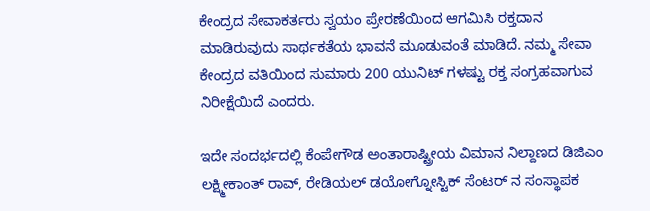ಕೇಂದ್ರದ ಸೇವಾಕರ್ತರು ಸ್ವಯಂ ಪ್ರೇರಣೆಯಿಂದ ಆಗಮಿಸಿ ರಕ್ತದಾನ ಮಾಡಿರುವುದು ಸಾರ್ಥಕತೆಯ ಭಾವನೆ ಮೂಡುವಂತೆ ಮಾಡಿದೆ. ನಮ್ಮ ಸೇವಾ ಕೇಂದ್ರದ ವತಿಯಿಂದ ಸುಮಾರು 200 ಯುನಿಟ್ ಗಳಷ್ಟು ರಕ್ತ ಸಂಗ್ರಹವಾಗುವ ನಿರೀಕ್ಷೆಯಿದೆ ಎಂದರು.

ಇದೇ ಸಂದರ್ಭದಲ್ಲಿ ಕೆಂಪೇಗೌಡ ಅಂತಾರಾಷ್ಟ್ರೀಯ ವಿಮಾನ ನಿಲ್ದಾಣದ ಡಿಜಿಎಂ ಲಕ್ಷ್ಮೀಕಾಂತ್ ರಾವ್, ರೇಡಿಯಲ್ ಡಯೋಗ್ನೋಸ್ಟಿಕ್ ಸೆಂಟರ್ ನ ಸಂಸ್ಥಾಪಕ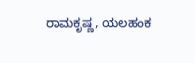ರಾಮಕೃಷ್ಣ, ಯಲಹಂಕ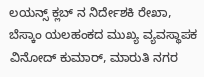ಲಯನ್ಸ್ ಕ್ಲಬ್ ನ ನಿರ್ದೇಶಕಿ ರೇಖಾ, ಬೆಸ್ಕಾಂ ಯಲಹಂಕದ ಮುಖ್ಯ ವ್ಯವಸ್ಥಾಪಕ ವಿನೋದ್ ಕುಮಾರ್, ಮಾರುತಿ ನಗರ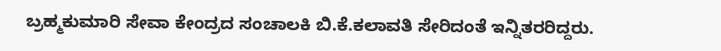ಬ್ರಹ್ಮಕುಮಾರಿ ಸೇವಾ ಕೇಂದ್ರದ ಸಂಚಾಲಕಿ ಬಿ.ಕೆ.ಕಲಾವತಿ ಸೇರಿದಂತೆ ಇನ್ನಿತರರಿದ್ದರು.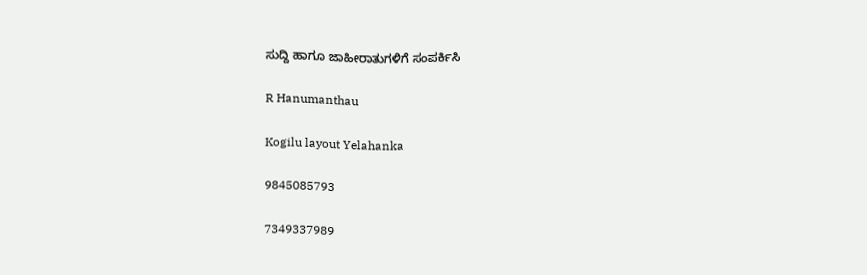ಸುದ್ದಿ ಹಾಗೂ ಜಾಹೀರಾತುಗಳಿಗೆ ಸಂಪರ್ಕಿಸಿ

R Hanumanthau

Kogilu layout Yelahanka

9845085793

7349337989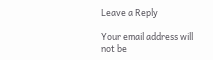Leave a Reply

Your email address will not be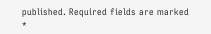published. Required fields are marked *